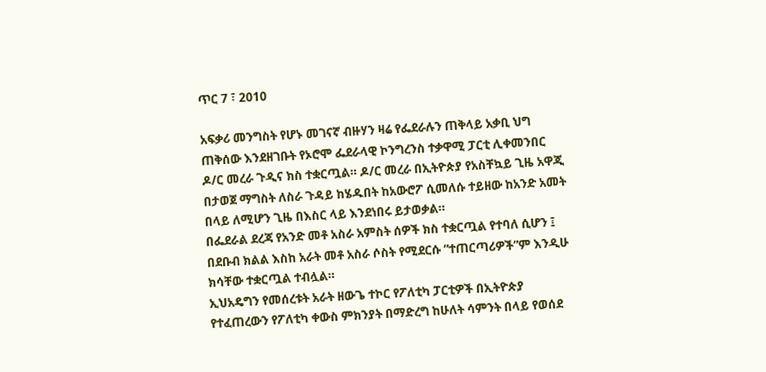ጥር 7 ፣ 2010

አፍቃሪ መንግስት የሆኑ መገናኛ ብዙሃን ዛሬ የፌደራሉን ጠቅላይ አቃቢ ህግ ጠቅሰው እንደዘገቡት የኦሮሞ ፌደራላዊ ኮንግረንስ ተቃዋሚ ፓርቲ ሊቀመንበር ዶ/ር መረራ ጉዲና ክስ ተቋርጧል። ዶ/ር መረራ በኢትዮጵያ የአስቸኳይ ጊዜ አዋጂ በታወጀ ማግስት ለስራ ጉዳይ ከሄዱበት ከአውሮፖ ሲመለሱ ተይዘው ከአንድ አመት በላይ ለሚሆን ጊዜ በእስር ላይ እንደነበሩ ይታወቃል።
በፌደራል ደረጃ የአንድ መቶ አስራ አምስት ሰዎች ክስ ተቋርጧል የተባለ ሲሆን ፤ በደቡብ ክልል እስከ አራት መቶ አስራ ሶስት የሚደርሱ “ተጠርጣሪዎች”ም እንዲሁ ክሳቸው ተቋርጧል ተብሏል።
ኢህአዴግን የመሰረቱት አራት ዘውጌ ተኮር የፖለቲካ ፓርቲዎች በኢትዮጵያ የተፈጠረውን የፖለቲካ ቀውስ ምክንያት በማድረግ ከሁለት ሳምንት በላይ የወሰደ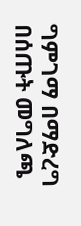ግምገማ በማድረግ በሰጡት መግለጫ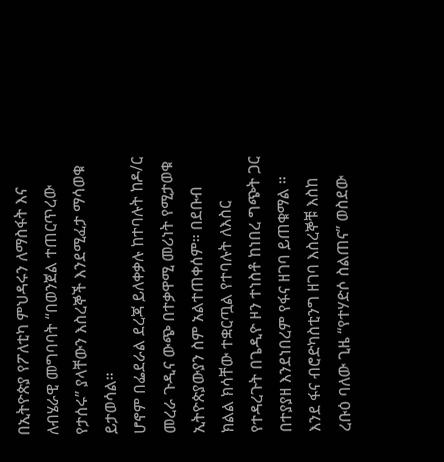በኢትዮጵያ የፖለቲካ ምህዳሩን ለማስፋት እና ለብሄራዊ መግባባት “በወንጀል ተጠርጥረው የታሰሩ” ያላቸውን እስረኞች እንደሚፈታ ማሳወቁ ይታወሳል።
ሆኖም በፌደራል ደረጃ ይለቀቃሉ ከተባሉት ከዶ/ር መረራ ጉዲና ውጭ በተቃዋሚ መሪነት የሚታወቁ ኢትዮጵያውያን ስም አልተጠቀሰም። በደቡብ ክልል ክሳቸው ተቋርጧል የተባሉት ለእስር የተዳረጉት በጌዲዮ ዞን ተነስቶ ከነበረ ግጭት ጋር በተያያዘ እንደነበረም የፋና ዘገባ ይጠቁማል ።
እንደ ፋና ብሮድካስቲንግ ዘገባ እስረኞቹ እስከ ረቡዕ ባለው ጊዜ “የተሃድሶ ስልጠና” ወስደው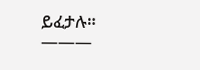ይፈታሉ።
———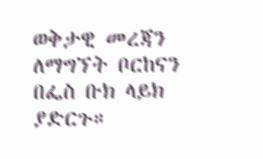ወቅታዊ መረጃን ለማግኘት ቦርከናን በፌስ ቡክ ላይክ ያድርጉ።